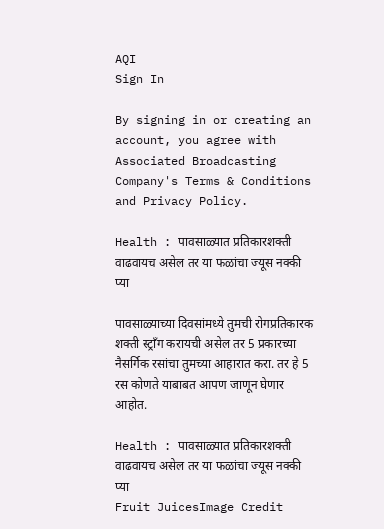AQI
Sign In

By signing in or creating an account, you agree with Associated Broadcasting Company's Terms & Conditions and Privacy Policy.

Health : पावसाळ्यात प्रतिकारशक्ती वाढवायच असेल तर या फळांचा ज्यूस नक्की प्या

पावसाळ्याच्या दिवसांमध्ये तुमची रोगप्रतिकारक शक्ती स्ट्राँग करायची असेल तर 5 प्रकारच्या नैसर्गिक रसांचा तुमच्या आहारात करा. तर हे 5 रस कोणते याबाबत आपण जाणून घेणार आहोत.

Health : पावसाळ्यात प्रतिकारशक्ती वाढवायच असेल तर या फळांचा ज्यूस नक्की प्या
Fruit JuicesImage Credit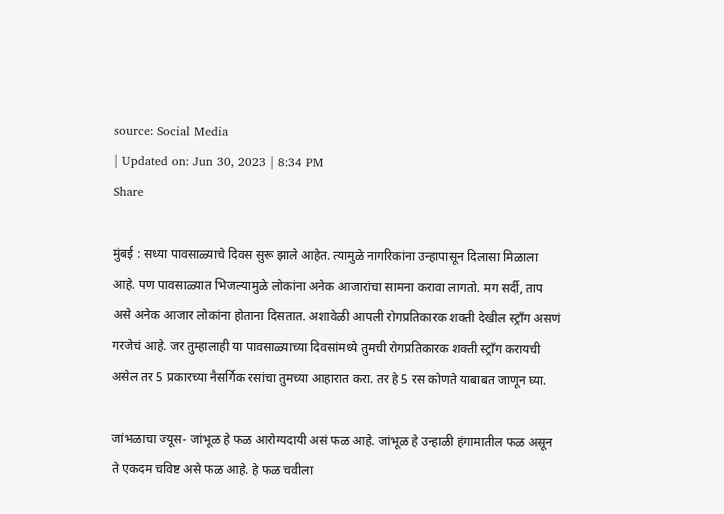source: Social Media
| Updated on: Jun 30, 2023 | 8:34 PM
Share

मुंबई : सध्या पावसाळ्याचे दिवस सुरू झाले आहेत. त्यामुळे नागरिकांना उन्हापासून दिलासा मिळाला आहे. पण पावसाळ्यात भिजल्यामुळे लोकांना अनेक आजारांचा सामना करावा लागतो. मग सर्दी, ताप असे अनेक आजार लोकांना होताना दिसतात. अशावेळी आपली रोगप्रतिकारक शक्ती देखील स्ट्राँग असणं गरजेचं आहे. जर तुम्हालाही या पावसाळ्याच्या दिवसांमध्ये तुमची रोगप्रतिकारक शक्ती स्ट्राँग करायची असेल तर 5 प्रकारच्या नैसर्गिक रसांचा तुमच्या आहारात करा. तर हे 5 रस कोणते याबाबत जाणून घ्या.

जांभळाचा ज्यूस- जांभूळ हे फळ आरोग्यदायी असं फळ आहे. जांभूळ हे उन्हाळी हंगामातील फळ असून ते एकदम चविष्ट असे फळ आहे. हे फळ चवीला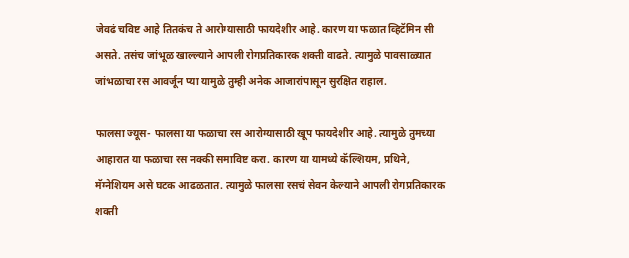जेवढं चविष्ट आहे तितकंच ते आरोग्यासाठी फायदेशीर आहे. कारण या फळात व्हिटॅमिन सी असते. तसंच जांभूळ खाल्ल्याने आपली रोगप्रतिकारक शक्ती वाढते. त्यामुळे पावसाळ्यात जांभळाचा रस आवर्जून प्या यामुळे तुम्ही अनेक आजारांपासून सुरक्षित राहाल.

फालसा ज्यूस- फालसा या फळाचा रस आरोग्यासाठी खूप फायदेशीर आहे. त्यामुळे तुमच्या आहारात या फळाचा रस नक्की समाविष्ट करा. कारण या यामध्ये कॅल्शियम, प्रथिने, मॅग्नेशियम असे घटक आढळतात. त्यामुळे फालसा रसचं सेवन केल्याने आपली रोगप्रतिकारक शक्ती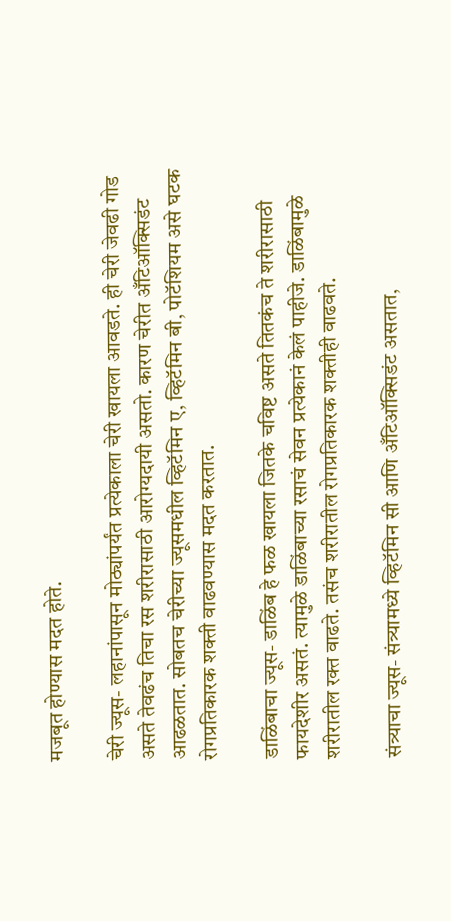मजबूत होण्यास मदत होते.

चेरी ज्यूस- लहानांपासून मोठ्यांपर्यंत प्रत्येकाला चेरी खायला आवडते. ही चेरी जेवढी गोड असते तेवढंच तिचा रस शरीरासाठी आरोग्यदायी असतो. कारण चेरीत अँटिऑक्सिडंट आढळतात. सोबतच चेरीच्या ज्यूसमधील व्हिटॅमिन ए, व्हिटॅमिन बी, पोटॅशियम असे घटक रोगप्रतिकारक शक्ती वाढवण्यास मदत करतात.

डाळिंबाचा ज्यूस- डाळिंब हे फळ खायला जितके चविष्ट असते तितकंच ते शरीरासाठी फायदेशीर असतं. त्यामुळे डाळिंबाच्या रसाचं सेवन प्रत्येकानं केलं पाहीजे. डाळिंबामुळे शरीरातील रक्त वाढते. तसंच शरीरातील रोगप्रतिकारक शक्तीही वाढवते.

संत्र्याचा ज्यूस- संत्र्यामध्ये व्हिटॅमिन सी आणि अँटिऑक्सिडंट असतात,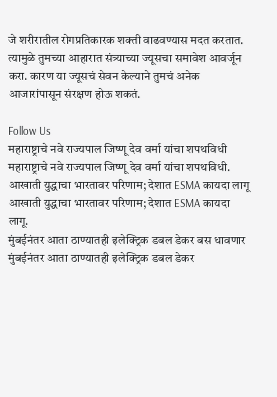जे शरीरातील रोगप्रतिकारक शक्ती वाढवण्यास मदत करतात. त्यामुळे तुमच्या आहारात संत्र्याच्या ज्यूसचा समावेश आवर्जून करा. कारण या ज्यूसचं सेवन केल्याने तुमचं अनेक आजारांपासून संरक्षण होऊ शकतं.

Follow Us
महाराष्ट्राचे नवे राज्यपाल जिष्णू देव वर्मा यांचा शपथविधी
महाराष्ट्राचे नवे राज्यपाल जिष्णू देव वर्मा यांचा शपथविधी.
आखाती युद्धाचा भारतावर परिणाम; देशात ESMA कायदा लागू
आखाती युद्धाचा भारतावर परिणाम; देशात ESMA कायदा लागू.
मुंबईनंतर आता ठाण्यातही इलेक्ट्रिक डबल डेकर बस धावणार
मुंबईनंतर आता ठाण्यातही इलेक्ट्रिक डबल डेकर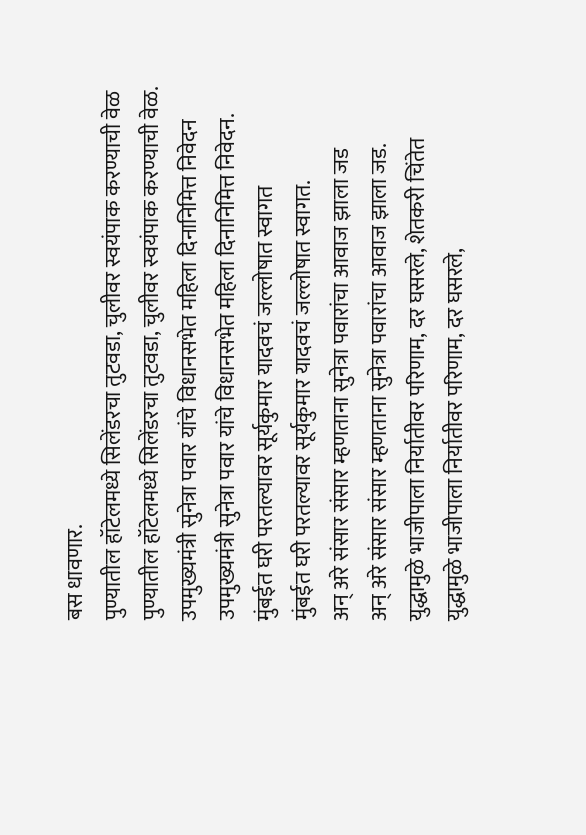बस धावणार.
पुण्यातील हॉटेलमध्ये सिलेंडरचा तुटवडा, चुलीवर स्वयंपाक करण्याची वेळ
पुण्यातील हॉटेलमध्ये सिलेंडरचा तुटवडा, चुलीवर स्वयंपाक करण्याची वेळ.
उपमुख्यमंत्री सुनेत्रा पवार यांचे विधानसभेत महिला दिनानिमित्त निवेदन
उपमुख्यमंत्री सुनेत्रा पवार यांचे विधानसभेत महिला दिनानिमित्त निवेदन.
मुंबईत घरी परतल्यावर सूर्यकुमार यादवचं जल्लोषात स्वागत
मुंबईत घरी परतल्यावर सूर्यकुमार यादवचं जल्लोषात स्वागत.
अन् अरे संसार संसार म्हणताना सुनेत्रा पवारांचा आवाज झाला जड
अन् अरे संसार संसार म्हणताना सुनेत्रा पवारांचा आवाज झाला जड.
युद्धामुळे भाजीपाला निर्यातीवर परिणाम, दर घसरले, शेतकरी चिंतेत
युद्धामुळे भाजीपाला निर्यातीवर परिणाम, दर घसरले,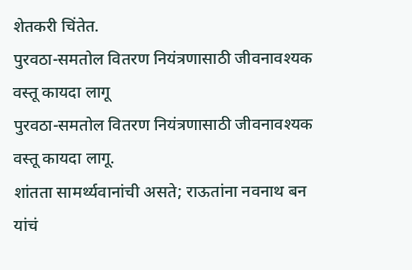शेतकरी चिंतेत.
पुरवठा-समतोल वितरण नियंत्रणासाठी जीवनावश्यक वस्तू कायदा लागू
पुरवठा-समतोल वितरण नियंत्रणासाठी जीवनावश्यक वस्तू कायदा लागू.
शांतता सामर्थ्यवानांची असते; राऊतांना नवनाथ बन यांचं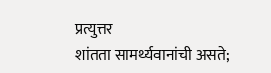प्रत्युत्तर
शांतता सामर्थ्यवानांची असते;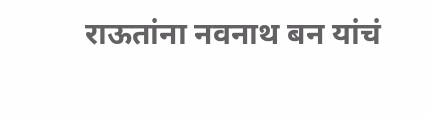राऊतांना नवनाथ बन यांचं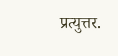प्रत्युत्तर.